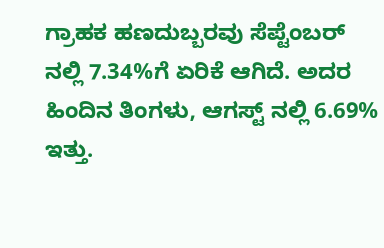ಗ್ರಾಹಕ ಹಣದುಬ್ಬರವು ಸೆಪ್ಟೆಂಬರ್ ನಲ್ಲಿ 7.34%ಗೆ ಏರಿಕೆ ಆಗಿದೆ. ಅದರ ಹಿಂದಿನ ತಿಂಗಳು, ಆಗಸ್ಟ್ ನಲ್ಲಿ 6.69% ಇತ್ತು.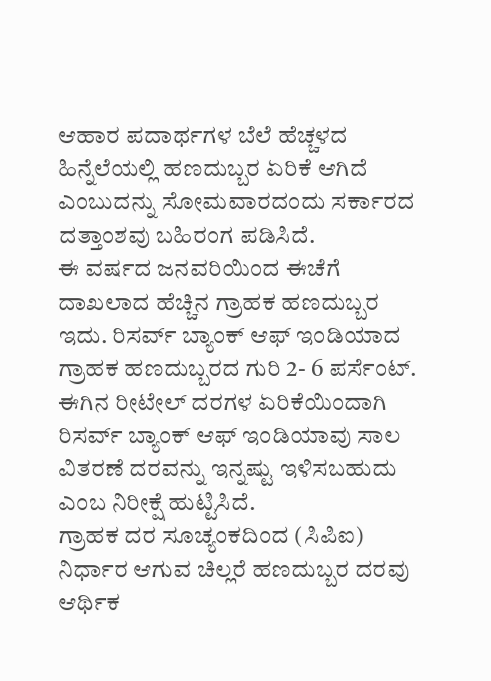ಆಹಾರ ಪದಾರ್ಥಗಳ ಬೆಲೆ ಹೆಚ್ಚಳದ ಹಿನ್ನೆಲೆಯಲ್ಲಿ ಹಣದುಬ್ಬರ ಏರಿಕೆ ಆಗಿದೆ ಎಂಬುದನ್ನು ಸೋಮವಾರದಂದು ಸರ್ಕಾರದ ದತ್ತಾಂಶವು ಬಹಿರಂಗ ಪಡಿಸಿದೆ.
ಈ ವರ್ಷದ ಜನವರಿಯಿಂದ ಈಚೆಗೆ ದಾಖಲಾದ ಹೆಚ್ಚಿನ ಗ್ರಾಹಕ ಹಣದುಬ್ಬರ ಇದು. ರಿಸರ್ವ್ ಬ್ಯಾಂಕ್ ಆಫ್ ಇಂಡಿಯಾದ ಗ್ರಾಹಕ ಹಣದುಬ್ಬರದ ಗುರಿ 2- 6 ಪರ್ಸೆಂಟ್. ಈಗಿನ ರೀಟೇಲ್ ದರಗಳ ಏರಿಕೆಯಿಂದಾಗಿ ರಿಸರ್ವ್ ಬ್ಯಾಂಕ್ ಆಫ್ ಇಂಡಿಯಾವು ಸಾಲ ವಿತರಣೆ ದರವನ್ನು ಇನ್ನಷ್ಟು ಇಳಿಸಬಹುದು ಎಂಬ ನಿರೀಕ್ಷೆ ಹುಟ್ಟಿಸಿದೆ.
ಗ್ರಾಹಕ ದರ ಸೂಚ್ಯಂಕದಿಂದ (ಸಿಪಿಐ) ನಿರ್ಧಾರ ಆಗುವ ಚಿಲ್ಲರೆ ಹಣದುಬ್ಬರ ದರವು ಆರ್ಥಿಕ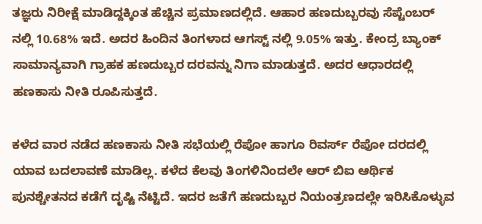ತಜ್ಞರು ನಿರೀಕ್ಷೆ ಮಾಡಿದ್ದಕ್ಕಿಂತ ಹೆಚ್ಚಿನ ಪ್ರಮಾಣದಲ್ಲಿದೆ. ಆಹಾರ ಹಣದುಬ್ಬರವು ಸೆಪ್ಟೆಂಬರ್ ನಲ್ಲಿ 10.68% ಇದೆ. ಅದರ ಹಿಂದಿನ ತಿಂಗಳಾದ ಆಗಸ್ಟ್ ನಲ್ಲಿ 9.05% ಇತ್ತು. ಕೇಂದ್ರ ಬ್ಯಾಂಕ್ ಸಾಮಾನ್ಯವಾಗಿ ಗ್ರಾಹಕ ಹಣದುಬ್ಬರ ದರವನ್ನು ನಿಗಾ ಮಾಡುತ್ತದೆ. ಅದರ ಆಧಾರದಲ್ಲಿ ಹಣಕಾಸು ನೀತಿ ರೂಪಿಸುತ್ತದೆ.

ಕಳೆದ ವಾರ ನಡೆದ ಹಣಕಾಸು ನೀತಿ ಸಭೆಯಲ್ಲಿ ರೆಪೋ ಹಾಗೂ ರಿವರ್ಸ್ ರೆಪೋ ದರದಲ್ಲಿ ಯಾವ ಬದಲಾವಣೆ ಮಾಡಿಲ್ಲ. ಕಳೆದ ಕೆಲವು ತಿಂಗಳಿನಿಂದಲೇ ಆರ್ ಬಿಐ ಆರ್ಥಿಕ ಪುನಶ್ಚೇತನದ ಕಡೆಗೆ ದೃಷ್ಟಿ ನೆಟ್ಟಿದೆ. ಇದರ ಜತೆಗೆ ಹಣದುಬ್ಬರ ನಿಯಂತ್ರಣದಲ್ಲೇ ಇರಿಸಿಕೊಳ್ಳುವ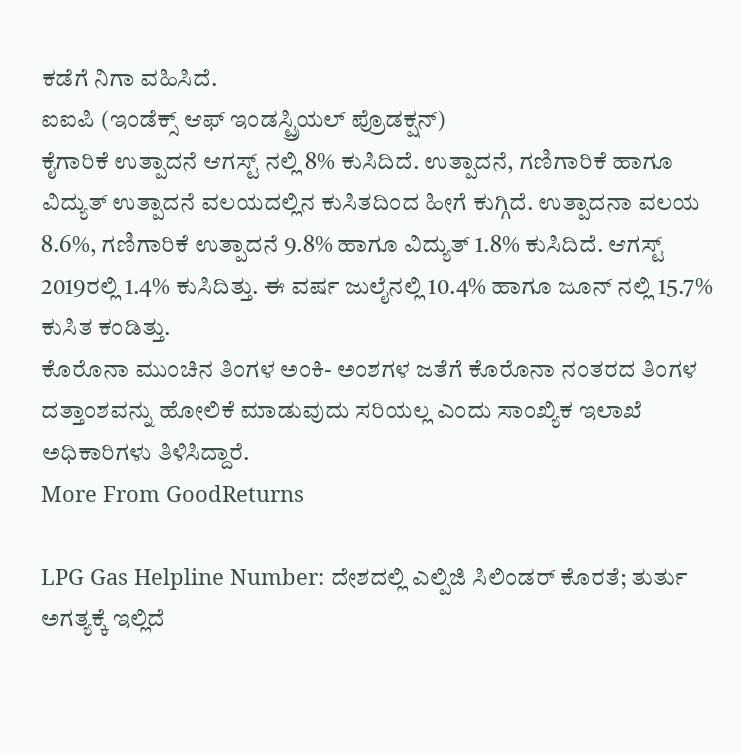ಕಡೆಗೆ ನಿಗಾ ವಹಿಸಿದೆ.
ಐಐಪಿ (ಇಂಡೆಕ್ಸ್ ಆಫ್ ಇಂಡಸ್ಟ್ರಿಯಲ್ ಪ್ರೊಡಕ್ಷನ್)
ಕೈಗಾರಿಕೆ ಉತ್ಪಾದನೆ ಆಗಸ್ಟ್ ನಲ್ಲಿ 8% ಕುಸಿದಿದೆ. ಉತ್ಪಾದನೆ, ಗಣಿಗಾರಿಕೆ ಹಾಗೂ ವಿದ್ಯುತ್ ಉತ್ಪಾದನೆ ವಲಯದಲ್ಲಿನ ಕುಸಿತದಿಂದ ಹೀಗೆ ಕುಗ್ಗಿದೆ. ಉತ್ಪಾದನಾ ವಲಯ 8.6%, ಗಣಿಗಾರಿಕೆ ಉತ್ಪಾದನೆ 9.8% ಹಾಗೂ ವಿದ್ಯುತ್ 1.8% ಕುಸಿದಿದೆ. ಆಗಸ್ಟ್ 2019ರಲ್ಲಿ 1.4% ಕುಸಿದಿತ್ತು. ಈ ವರ್ಷ ಜುಲೈನಲ್ಲಿ 10.4% ಹಾಗೂ ಜೂನ್ ನಲ್ಲಿ 15.7% ಕುಸಿತ ಕಂಡಿತ್ತು.
ಕೊರೊನಾ ಮುಂಚಿನ ತಿಂಗಳ ಅಂಕಿ- ಅಂಶಗಳ ಜತೆಗೆ ಕೊರೊನಾ ನಂತರದ ತಿಂಗಳ ದತ್ತಾಂಶವನ್ನು ಹೋಲಿಕೆ ಮಾಡುವುದು ಸರಿಯಲ್ಲ ಎಂದು ಸಾಂಖ್ಯಿಕ ಇಲಾಖೆ ಅಧಿಕಾರಿಗಳು ತಿಳಿಸಿದ್ದಾರೆ.
More From GoodReturns

LPG Gas Helpline Number: ದೇಶದಲ್ಲಿ ಎಲ್ಪಿಜಿ ಸಿಲಿಂಡರ್ ಕೊರತೆ; ತುರ್ತು ಅಗತ್ಯಕ್ಕೆ ಇಲ್ಲಿದೆ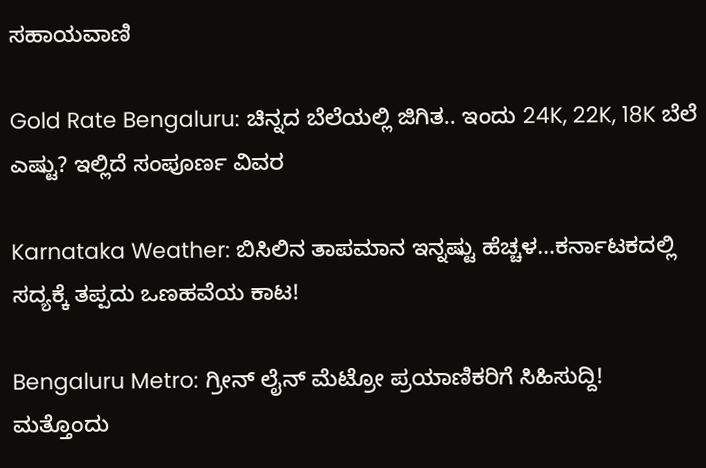ಸಹಾಯವಾಣಿ

Gold Rate Bengaluru: ಚಿನ್ನದ ಬೆಲೆಯಲ್ಲಿ ಜಿಗಿತ.. ಇಂದು 24K, 22K, 18K ಬೆಲೆ ಎಷ್ಟು? ಇಲ್ಲಿದೆ ಸಂಪೂರ್ಣ ವಿವರ

Karnataka Weather: ಬಿಸಿಲಿನ ತಾಪಮಾನ ಇನ್ನಷ್ಟು ಹೆಚ್ಚಳ…ಕರ್ನಾಟಕದಲ್ಲಿ ಸದ್ಯಕ್ಕೆ ತಪ್ಪದು ಒಣಹವೆಯ ಕಾಟ!

Bengaluru Metro: ಗ್ರೀನ್ ಲೈನ್ ಮೆಟ್ರೋ ಪ್ರಯಾಣಿಕರಿಗೆ ಸಿಹಿಸುದ್ದಿ! ಮತ್ತೊಂದು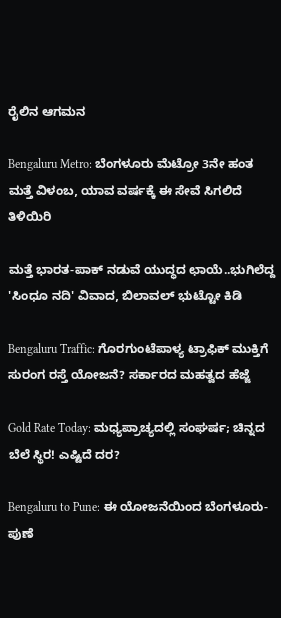ರೈಲಿನ ಆಗಮನ

Bengaluru Metro: ಬೆಂಗಳೂರು ಮೆಟ್ರೋ 3ನೇ ಹಂತ ಮತ್ತೆ ವಿಳಂಬ, ಯಾವ ವರ್ಷಕ್ಕೆ ಈ ಸೇವೆ ಸಿಗಲಿದೆ ತಿಳಿಯಿರಿ

ಮತ್ತೆ ಭಾರತ-ಪಾಕ್ ನಡುವೆ ಯುದ್ಧದ ಛಾಯೆ..ಭುಗಿಲೆದ್ದ 'ಸಿಂಧೂ ನದಿ' ವಿವಾದ, ಬಿಲಾವಲ್ ಭುಟ್ಟೋ ಕಿಡಿ

Bengaluru Traffic: ಗೊರಗುಂಟೆಪಾಳ್ಯ ಟ್ರಾಫಿಕ್ ಮುಕ್ತಿಗೆ ಸುರಂಗ ರಸ್ತೆ ಯೋಜನೆ? ಸರ್ಕಾರದ ಮಹತ್ವದ ಹೆಜ್ಜೆ

Gold Rate Today: ಮಧ್ಯಪ್ರಾಚ್ಯದಲ್ಲಿ ಸಂಘರ್ಷ; ಚಿನ್ನದ ಬೆಲೆ ಸ್ಥಿರ! ಎಷ್ಟಿದೆ ದರ?

Bengaluru to Pune: ಈ ಯೋಜನೆಯಿಂದ ಬೆಂಗಳೂರು-ಪುಣೆ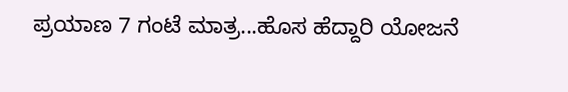ಪ್ರಯಾಣ 7 ಗಂಟೆ ಮಾತ್ರ...ಹೊಸ ಹೆದ್ದಾರಿ ಯೋಜನೆ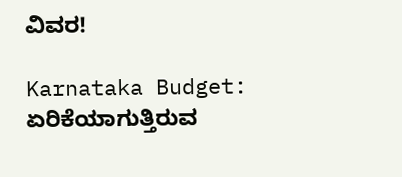ವಿವರ!

Karnataka Budget: ಏರಿಕೆಯಾಗುತ್ತಿರುವ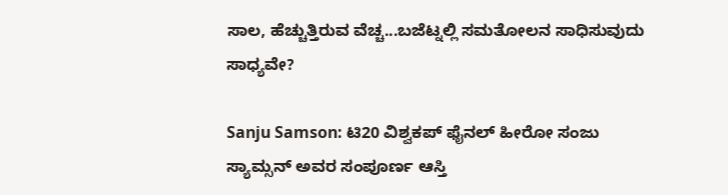ಸಾಲ, ಹೆಚ್ಚುತ್ತಿರುವ ವೆಚ್ಚ...ಬಜೆಟ್ನಲ್ಲಿ ಸಮತೋಲನ ಸಾಧಿಸುವುದು ಸಾಧ್ಯವೇ?

Sanju Samson: ಟಿ20 ವಿಶ್ವಕಪ್ ಫೈನಲ್ ಹೀರೋ ಸಂಜು ಸ್ಯಾಮ್ಸನ್ ಅವರ ಸಂಪೂರ್ಣ ಆಸ್ತಿ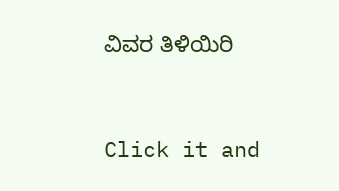ವಿವರ ತಿಳಿಯಿರಿ



Click it and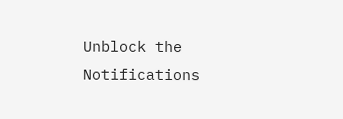Unblock the Notifications